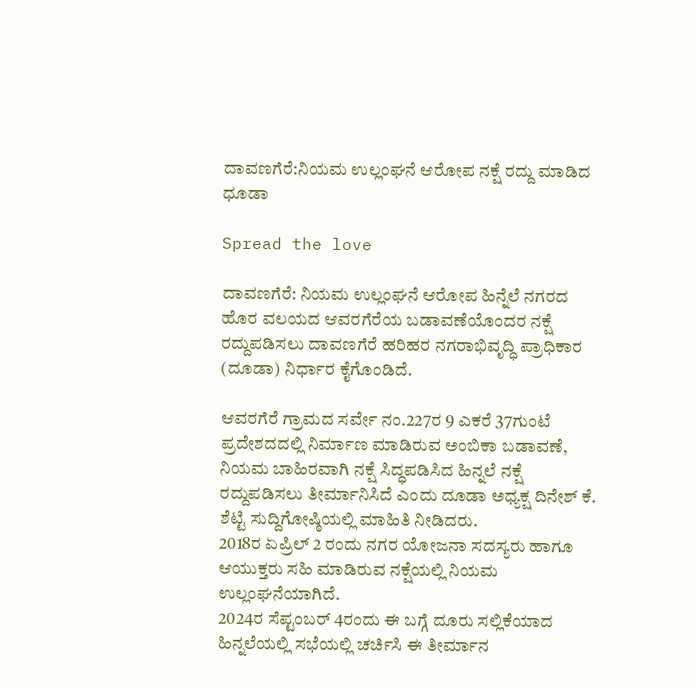ದಾವಣಗೆರೆ:ನಿಯಮ ಉಲ್ಲಂಘನೆ ಆರೋಪ ನಕ್ಷೆ ರದ್ದು ಮಾಡಿದ ಧೂಡಾ

Spread the love

ದಾವಣಗೆರೆ: ನಿಯಮ ಉಲ್ಲಂಘನೆ ಆರೋಪ ಹಿನ್ನೆಲೆ ನಗರದ ಹೊರ ವಲಯದ ಆವರಗೆರೆಯ ಬಡಾವಣೆಯೊಂದರ ನಕ್ಷೆ ರದ್ದುಪಡಿಸಲು ದಾವಣಗೆರೆ ಹರಿಹರ ನಗರಾಭಿವೃದ್ಧಿ ಪ್ರಾಧಿಕಾರ (ದೂಡಾ) ನಿರ್ಧಾರ ಕೈಗೊಂಡಿದೆ.

ಆವರಗೆರೆ ಗ್ರಾಮದ ಸರ್ವೇ ನಂ.227ರ 9 ಎಕರೆ 37ಗುಂಟೆ ಪ್ರದೇಶದದಲ್ಲಿ ನಿರ್ಮಾಣ ಮಾಡಿರುವ ಅಂಬಿಕಾ ಬಡಾವಣೆ, ನಿಯಮ ಬಾಹಿರವಾಗಿ ನಕ್ಷೆ ಸಿದ್ಧಪಡಿಸಿದ ಹಿನ್ನಲೆ ನಕ್ಷೆ ರದ್ದುಪಡಿಸಲು ತೀರ್ಮಾನಿಸಿದೆ ಎಂದು ದೂಡಾ ಅಧ್ಯಕ್ಷ ದಿನೇಶ್ ಕೆ. ಶೆಟ್ಟಿ ಸುದ್ದಿಗೋಷ್ಠಿಯಲ್ಲಿ ಮಾಹಿತಿ ನೀಡಿದರು.
2018ರ ಏಪ್ರಿಲ್ 2 ರಂದು ನಗರ ಯೋಜನಾ ಸದಸ್ಯರು ಹಾಗೂ ಆಯುಕ್ತರು ಸಹಿ ಮಾಡಿರುವ ನಕ್ಷೆಯಲ್ಲಿ ನಿಯಮ ಉಲ್ಲಂಘನೆಯಾಗಿದೆ.
2024ರ ಸೆಪ್ಟಂಬರ್ 4ರಂದು ಈ ಬಗ್ಗೆ ದೂರು ಸಲ್ಲಿಕೆಯಾದ ಹಿನ್ನಲೆಯಲ್ಲಿ ಸಭೆಯಲ್ಲಿ ಚರ್ಚಿಸಿ ಈ ತೀರ್ಮಾನ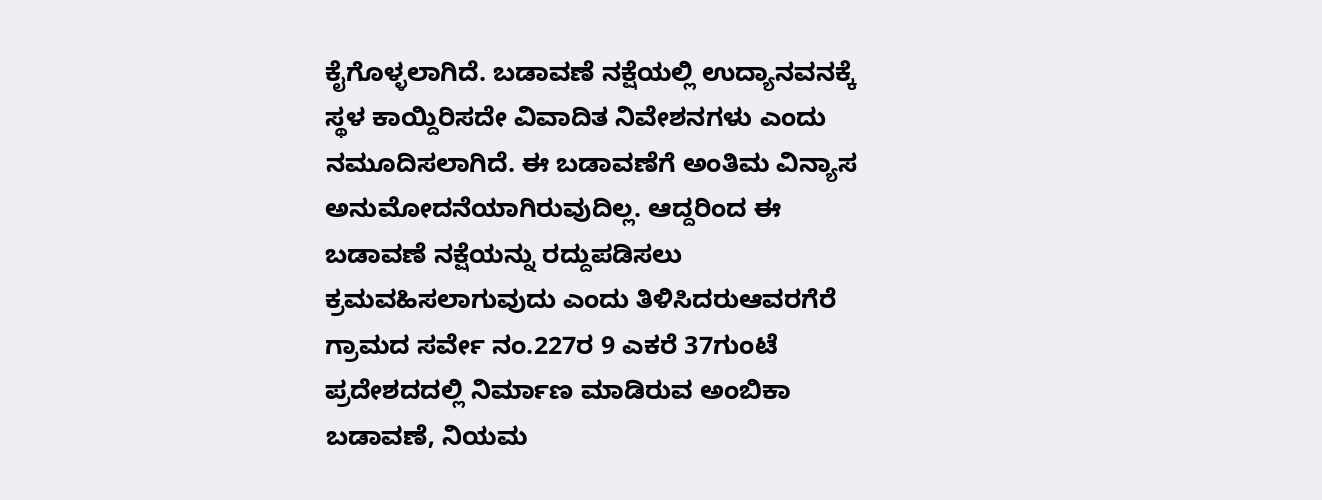ಕೈಗೊಳ್ಳಲಾಗಿದೆ‌. ಬಡಾವಣೆ ನಕ್ಷೆಯಲ್ಲಿ ಉದ್ಯಾನವನಕ್ಕೆ ಸ್ಥಳ ಕಾಯ್ದಿರಿಸದೇ ವಿವಾದಿತ ನಿವೇಶನಗಳು ಎಂದು ನಮೂದಿಸಲಾಗಿದೆ. ಈ ಬಡಾವಣೆಗೆ ಅಂತಿಮ ವಿನ್ಯಾಸ ಅನುಮೋದನೆಯಾಗಿರುವುದಿಲ್ಲ. ಆದ್ದರಿಂದ ಈ ಬಡಾವಣೆ ನಕ್ಷೆಯನ್ನು ರದ್ದುಪಡಿಸಲು ಕ್ರಮವಹಿಸಲಾಗುವುದು ಎಂದು ತಿಳಿಸಿದರುಆವರಗೆರೆ ಗ್ರಾಮದ ಸರ್ವೇ ನಂ.227ರ 9 ಎಕರೆ 37ಗುಂಟೆ ಪ್ರದೇಶದದಲ್ಲಿ ನಿರ್ಮಾಣ ಮಾಡಿರುವ ಅಂಬಿಕಾ ಬಡಾವಣೆ, ನಿಯಮ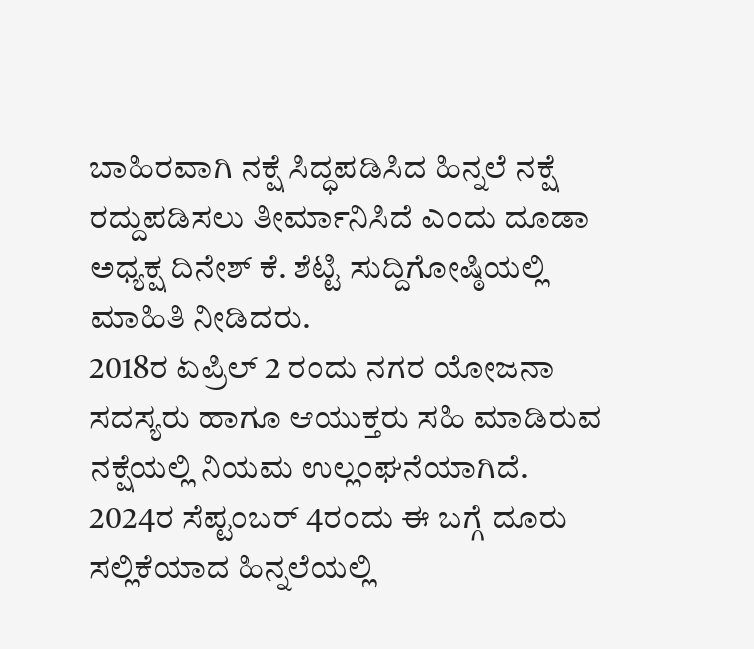ಬಾಹಿರವಾಗಿ ನಕ್ಷೆ ಸಿದ್ಧಪಡಿಸಿದ ಹಿನ್ನಲೆ ನಕ್ಷೆ ರದ್ದುಪಡಿಸಲು ತೀರ್ಮಾನಿಸಿದೆ ಎಂದು ದೂಡಾ ಅಧ್ಯಕ್ಷ ದಿನೇಶ್ ಕೆ. ಶೆಟ್ಟಿ ಸುದ್ದಿಗೋಷ್ಠಿಯಲ್ಲಿ ಮಾಹಿತಿ ನೀಡಿದರು.
2018ರ ಏಪ್ರಿಲ್ 2 ರಂದು ನಗರ ಯೋಜನಾ ಸದಸ್ಯರು ಹಾಗೂ ಆಯುಕ್ತರು ಸಹಿ ಮಾಡಿರುವ ನಕ್ಷೆಯಲ್ಲಿ ನಿಯಮ ಉಲ್ಲಂಘನೆಯಾಗಿದೆ.
2024ರ ಸೆಪ್ಟಂಬರ್ 4ರಂದು ಈ ಬಗ್ಗೆ ದೂರು ಸಲ್ಲಿಕೆಯಾದ ಹಿನ್ನಲೆಯಲ್ಲಿ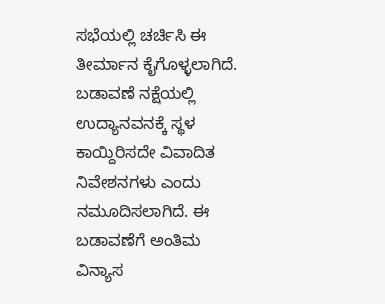ಸಭೆಯಲ್ಲಿ ಚರ್ಚಿಸಿ ಈ ತೀರ್ಮಾನ ಕೈಗೊಳ್ಳಲಾಗಿದೆ‌. ಬಡಾವಣೆ ನಕ್ಷೆಯಲ್ಲಿ ಉದ್ಯಾನವನಕ್ಕೆ ಸ್ಥಳ ಕಾಯ್ದಿರಿಸದೇ ವಿವಾದಿತ ನಿವೇಶನಗಳು ಎಂದು ನಮೂದಿಸಲಾಗಿದೆ. ಈ ಬಡಾವಣೆಗೆ ಅಂತಿಮ ವಿನ್ಯಾಸ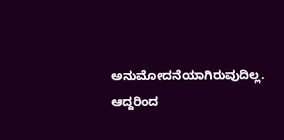ಅನುಮೋದನೆಯಾಗಿರುವುದಿಲ್ಲ. ಆದ್ದರಿಂದ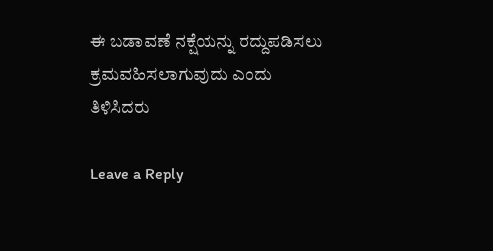ಈ ಬಡಾವಣೆ ನಕ್ಷೆಯನ್ನು ರದ್ದುಪಡಿಸಲು ಕ್ರಮವಹಿಸಲಾಗುವುದು ಎಂದು ತಿಳಿಸಿದರು

Leave a Reply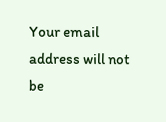Your email address will not be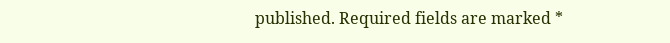published. Required fields are marked *